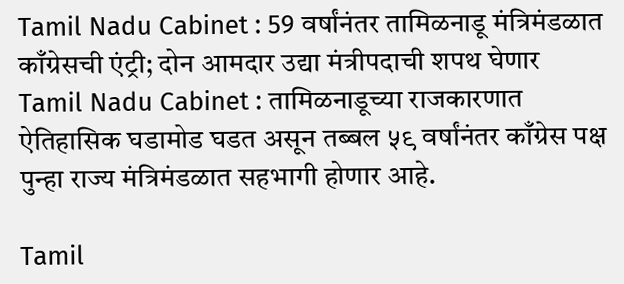Tamil Nadu Cabinet : 59 वर्षांनंतर तामिळनाडू मंत्रिमंडळात काँग्रेसची एंट्री; दोन आमदार उद्या मंत्रीपदाची शपथ घेणार
Tamil Nadu Cabinet : तामिळनाडूच्या राजकारणात ऐतिहासिक घडामोड घडत असून तब्बल ५९ वर्षांनंतर काँग्रेस पक्ष पुन्हा राज्य मंत्रिमंडळात सहभागी होणार आहे.

Tamil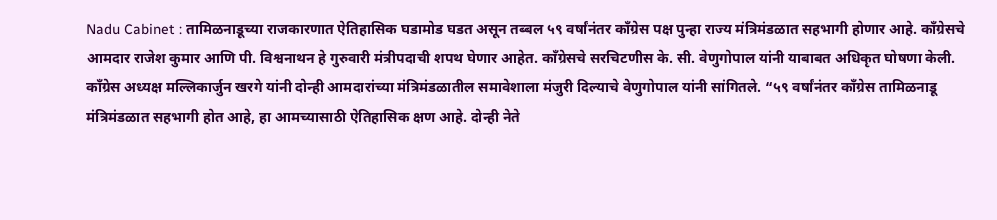Nadu Cabinet : तामिळनाडूच्या राजकारणात ऐतिहासिक घडामोड घडत असून तब्बल ५९ वर्षांनंतर काँग्रेस पक्ष पुन्हा राज्य मंत्रिमंडळात सहभागी होणार आहे. काँग्रेसचे आमदार राजेश कुमार आणि पी. विश्वनाथन हे गुरुवारी मंत्रीपदाची शपथ घेणार आहेत. काँग्रेसचे सरचिटणीस के. सी. वेणुगोपाल यांनी याबाबत अधिकृत घोषणा केली.
काँग्रेस अध्यक्ष मल्लिकार्जुन खरगे यांनी दोन्ही आमदारांच्या मंत्रिमंडळातील समावेशाला मंजुरी दिल्याचे वेणुगोपाल यांनी सांगितले. “५९ वर्षांनंतर काँग्रेस तामिळनाडू मंत्रिमंडळात सहभागी होत आहे, हा आमच्यासाठी ऐतिहासिक क्षण आहे. दोन्ही नेते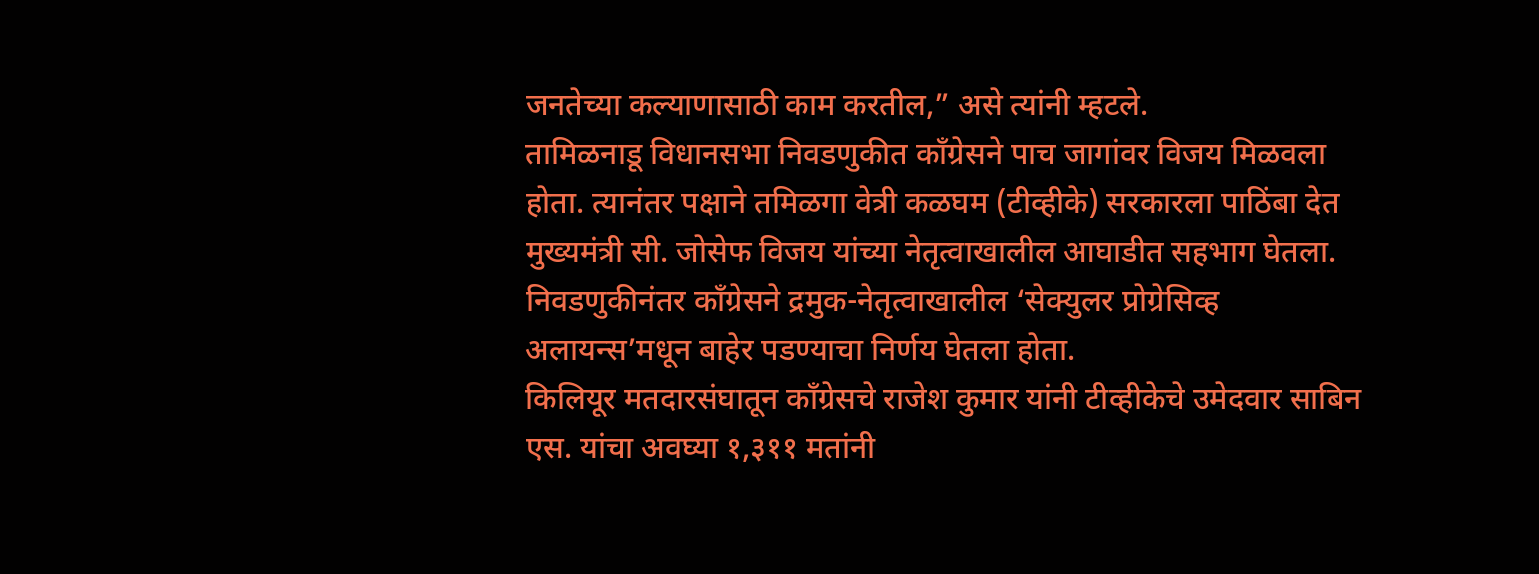जनतेच्या कल्याणासाठी काम करतील,” असे त्यांनी म्हटले.
तामिळनाडू विधानसभा निवडणुकीत काँग्रेसने पाच जागांवर विजय मिळवला होता. त्यानंतर पक्षाने तमिळगा वेत्री कळघम (टीव्हीके) सरकारला पाठिंबा देत मुख्यमंत्री सी. जोसेफ विजय यांच्या नेतृत्वाखालील आघाडीत सहभाग घेतला. निवडणुकीनंतर काँग्रेसने द्रमुक-नेतृत्वाखालील ‘सेक्युलर प्रोग्रेसिव्ह अलायन्स’मधून बाहेर पडण्याचा निर्णय घेतला होता.
किलियूर मतदारसंघातून काँग्रेसचे राजेश कुमार यांनी टीव्हीकेचे उमेदवार साबिन एस. यांचा अवघ्या १,३११ मतांनी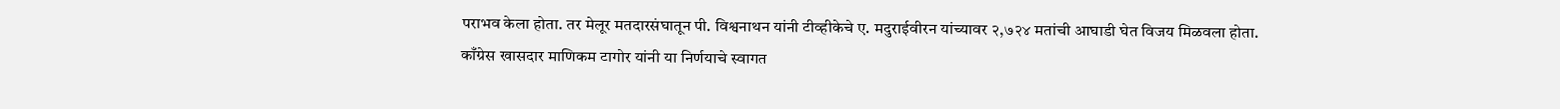पराभव केला होता. तर मेलूर मतदारसंघातून पी. विश्वनाथन यांनी टीव्हीकेचे ए. मदुराईवीरन यांच्यावर २,७२४ मतांची आघाडी घेत विजय मिळवला होता.
काँग्रेस खासदार माणिकम टागोर यांनी या निर्णयाचे स्वागत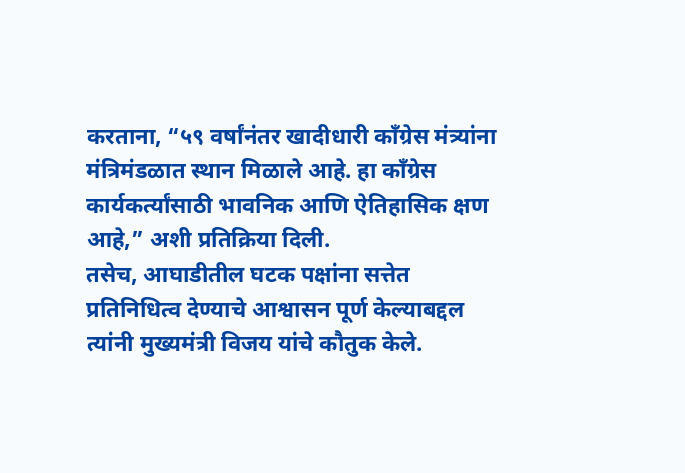करताना, “५९ वर्षांनंतर खादीधारी काँग्रेस मंत्र्यांना मंत्रिमंडळात स्थान मिळाले आहे. हा काँग्रेस कार्यकर्त्यांसाठी भावनिक आणि ऐतिहासिक क्षण आहे,” अशी प्रतिक्रिया दिली.
तसेच, आघाडीतील घटक पक्षांना सत्तेत प्रतिनिधित्व देण्याचे आश्वासन पूर्ण केल्याबद्दल त्यांनी मुख्यमंत्री विजय यांचे कौतुक केले.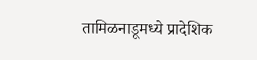तामिळनाडूमध्ये प्रादेशिक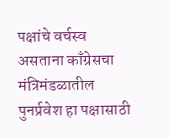पक्षांचे वर्चस्व असताना काँग्रेसचा मंत्रिमंडळातील पुनर्प्रवेश हा पक्षासाठी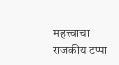महत्त्वाचा राजकीय टप्पा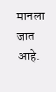मानला जात आहे.